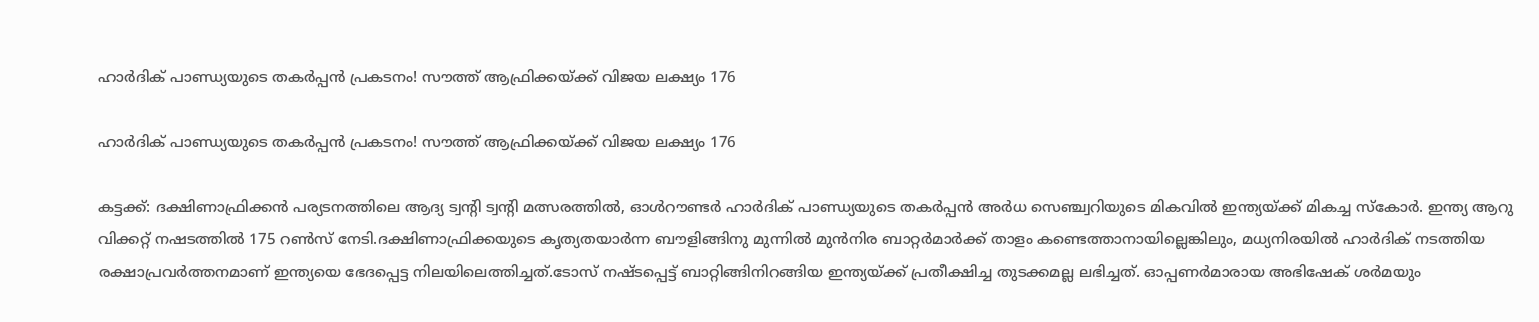ഹാർദിക് പാണ്ഡ്യയുടെ തകർപ്പൻ പ്രകടനം! സൗത്ത് ആഫ്രിക്കയ്ക്ക് വിജയ ലക്ഷ്യം 176

ഹാർദിക് പാണ്ഡ്യയുടെ തകർപ്പൻ പ്രകടനം! സൗത്ത് ആഫ്രിക്കയ്ക്ക് വിജയ ലക്ഷ്യം 176

കട്ടക്ക്: ദക്ഷിണാഫ്രിക്കൻ പര്യടനത്തിലെ ആദ്യ ട്വൻ്റി ട്വൻ്റി മത്സരത്തിൽ, ഓൾറൗണ്ടർ ഹാർദിക് പാണ്ഡ്യയുടെ തകർപ്പൻ അർധ സെഞ്ച്വറിയുടെ മികവിൽ ഇന്ത്യയ്ക്ക് മികച്ച സ്കോർ. ഇന്ത്യ ആറു വിക്കറ്റ് നഷടത്തില്‍ 175 റണ്‍സ് നേടി.ദക്ഷിണാഫ്രിക്കയുടെ കൃത്യതയാർന്ന ബൗളിങ്ങിനു മുന്നിൽ മുൻനിര ബാറ്റർമാർക്ക് താളം കണ്ടെത്താനായില്ലെങ്കിലും, മധ്യനിരയിൽ ഹാർദിക് നടത്തിയ രക്ഷാപ്രവർത്തനമാണ് ഇന്ത്യയെ ഭേദപ്പെട്ട നിലയിലെത്തിച്ചത്.ടോസ് നഷ്ടപ്പെട്ട് ബാറ്റിങ്ങിനിറങ്ങിയ ഇന്ത്യയ്ക്ക് പ്രതീക്ഷിച്ച തുടക്കമല്ല ലഭിച്ചത്. ഓപ്പണർമാരായ അഭിഷേക് ശർമയും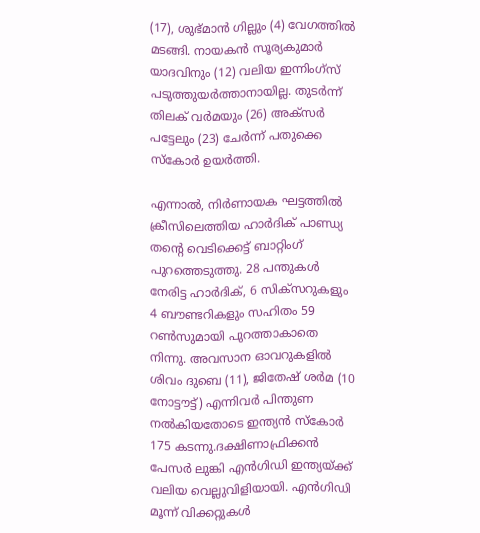(17), ശുഭ്മാൻ ഗില്ലും (4) വേഗത്തിൽ മടങ്ങി. നായകൻ സൂര്യകുമാർ യാദവിനും (12) വലിയ ഇന്നിംഗ്സ് പടുത്തുയർത്താനായില്ല. തുടർന്ന് തിലക് വർമയും (26) അക്സർ പട്ടേലും (23) ചേർന്ന് പതുക്കെ സ്കോർ ഉയർത്തി.

എന്നാൽ, നിർണായക ഘട്ടത്തിൽ ക്രീസിലെത്തിയ ഹാർദിക് പാണ്ഡ്യ തൻ്റെ വെടിക്കെട്ട് ബാറ്റിംഗ് പുറത്തെടുത്തു. 28 പന്തുകൾ നേരിട്ട ഹാർദിക്, 6 സിക്സറുകളും 4 ബൗണ്ടറികളും സഹിതം 59 റൺസുമായി പുറത്താകാതെ നിന്നു. അവസാന ഓവറുകളിൽ ശിവം ദുബെ (11), ജിതേഷ് ശർമ (10 നോട്ടൗട്ട്) എന്നിവർ പിന്തുണ നൽകിയതോടെ ഇന്ത്യൻ സ്കോർ 175 കടന്നു.ദക്ഷിണാഫ്രിക്കൻ പേസർ ലുങ്കി എൻഗിഡി ഇന്ത്യയ്ക്ക് വലിയ വെല്ലുവിളിയായി. എൻഗിഡി മൂന്ന് വിക്കറ്റുകൾ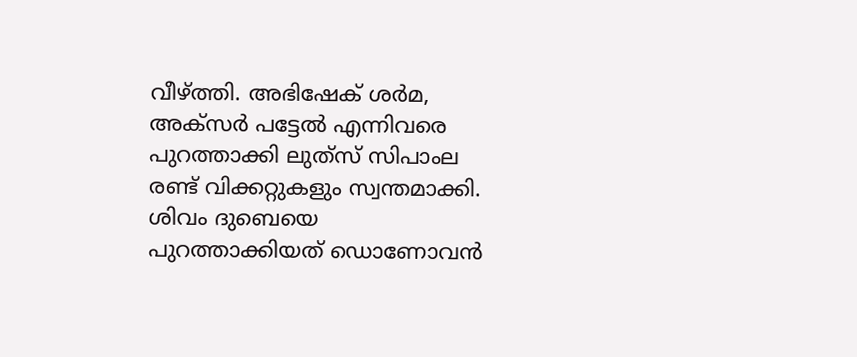വീഴ്ത്തി. അഭിഷേക് ശർമ, അക്സർ പട്ടേൽ എന്നിവരെ പുറത്താക്കി ലുത്‌സ് സിപാംല രണ്ട് വിക്കറ്റുകളും സ്വന്തമാക്കി. ശിവം ദുബെയെ പുറത്താക്കിയത് ഡൊണോവൻ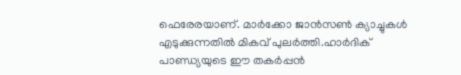ഫെരേരയാണ്. മാർക്കോ ജാൻസൺ ക്യാച്ചുകൾ എടുക്കുന്നതിൽ മികവ് പുലർത്തി.ഹാർദിക് പാണ്ഡ്യയുടെ ഈ തകർപ്പൻ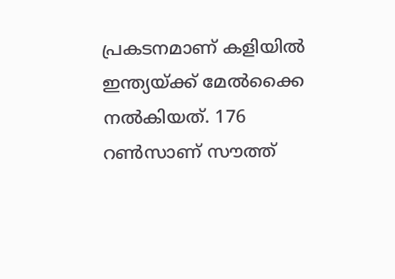പ്രകടനമാണ് കളിയിൽ ഇന്ത്യയ്ക്ക് മേൽക്കൈ നൽകിയത്. 176 റൺസാണ് സൗത്ത്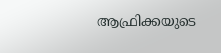ആഫ്രിക്കയുടെ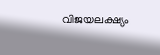വിജയലക്ഷ്യം